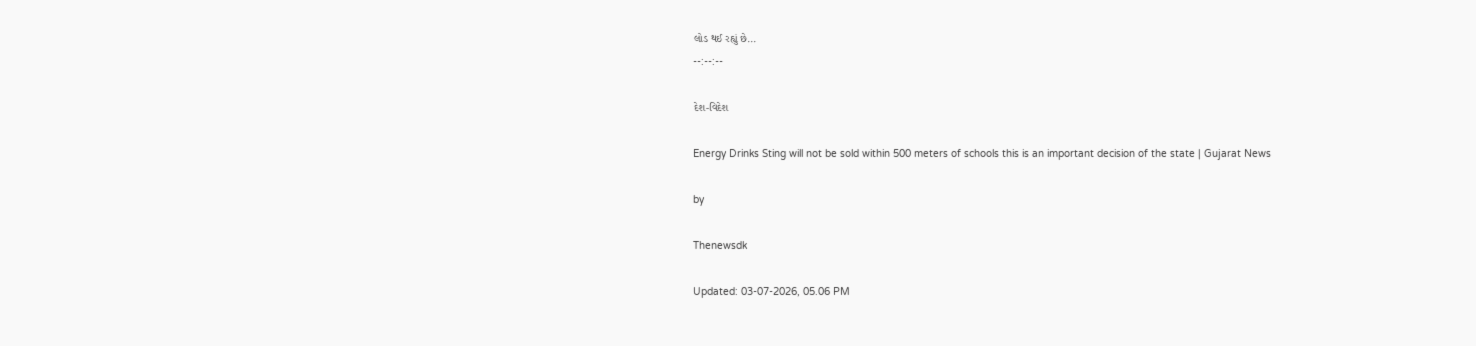લોડ થઈ રહ્યું છે...
--:--:--

દેશ-વિદેશ

Energy Drinks Sting will not be sold within 500 meters of schools this is an important decision of the state | Gujarat News

by

Thenewsdk

Updated: 03-07-2026, 05.06 PM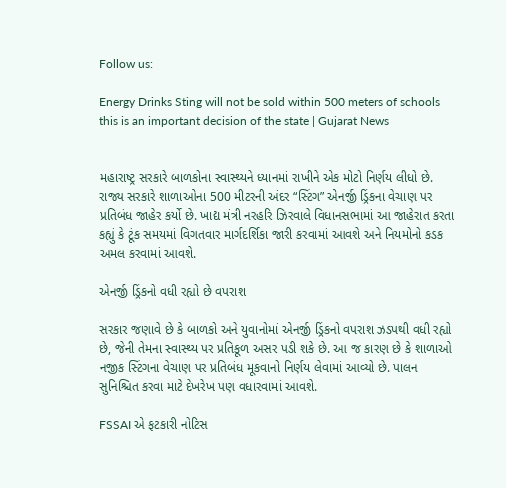Follow us:

Energy Drinks Sting will not be sold within 500 meters of schools this is an important decision of the state | Gujarat News


મહારાષ્ટ્ર સરકારે બાળકોના સ્વાસ્થ્યને ધ્યાનમાં રાખીને એક મોટો નિર્ણય લીધો છે. રાજ્ય સરકારે શાળાઓના 500 મીટરની અંદર “સ્ટિંગ” એનર્જી ડ્રિંકના વેચાણ પર પ્રતિબંધ જાહેર કર્યો છે. ખાદ્ય મંત્રી નરહરિ ઝિરવાલે વિધાનસભામાં આ જાહેરાત કરતા કહ્યું કે ટૂંક સમયમાં વિગતવાર માર્ગદર્શિકા જારી કરવામાં આવશે અને નિયમોનો કડક અમલ કરવામાં આવશે.

એનર્જી ડ્રિંકનો વધી રહ્યો છે વપરાશ

સરકાર જણાવે છે કે બાળકો અને યુવાનોમાં એનર્જી ડ્રિંકનો વપરાશ ઝડપથી વધી રહ્યો છે, જેની તેમના સ્વાસ્થ્ય પર પ્રતિકૂળ અસર પડી શકે છે. આ જ કારણ છે કે શાળાઓ નજીક સ્ટિંગના વેચાણ પર પ્રતિબંધ મૂકવાનો નિર્ણય લેવામાં આવ્યો છે. પાલન સુનિશ્ચિત કરવા માટે દેખરેખ પણ વધારવામાં આવશે.

FSSAI એ ફટકારી નોટિસ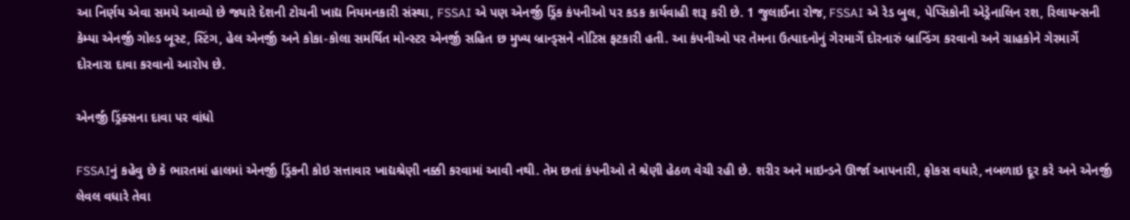આ નિર્ણય એવા સમયે આવ્યો છે જ્યારે દેશની ટોચની ખાદ્ય નિયમનકારી સંસ્થા, FSSAI એ પણ એનર્જી ડ્રિંક કંપનીઓ પર કડક કાર્યવાહી શરૂ કરી છે. 1 જુલાઈના રોજ, FSSAI એ રેડ બુલ, પેપ્સિકોની એડ્રેનાલિન રશ, રિલાયન્સની કેમ્પા એનર્જી ગોલ્ડ બૂસ્ટ, સ્ટિંગ, હેલ એનર્જી અને કોકા-કોલા સમર્થિત મોન્સ્ટર એનર્જી સહિત છ મુખ્ય બ્રાન્ડ્સને નોટિસ ફટકારી હતી. આ કંપનીઓ પર તેમના ઉત્પાદનોનું ગેરમાર્ગે દોરનારું બ્રાન્ડિંગ કરવાનો અને ગ્રાહકોને ગેરમાર્ગે દોરનારા દાવા કરવાનો આરોપ છે.

એનર્જી ડ્રિંક્સના દાવા પર વાંધો

FSSAIનું કહેવુ છે કે ભારતમાં હાલમાં એનર્જી ડ્રિંકની કોઇ સત્તાવાર ખાદ્યશ્રેણી નક્કી કરવામાં આવી નથી. તેમ છતાં કંપનીઓ તે શ્રેણી હેઠળ વેચી રહી છે. શરીર અને માઇન્ડને ઊર્જા આપનારી, ફોકસ વધારે, નબળાઇ દૂર કરે અને એનર્જી લેવલ વધારે તેવા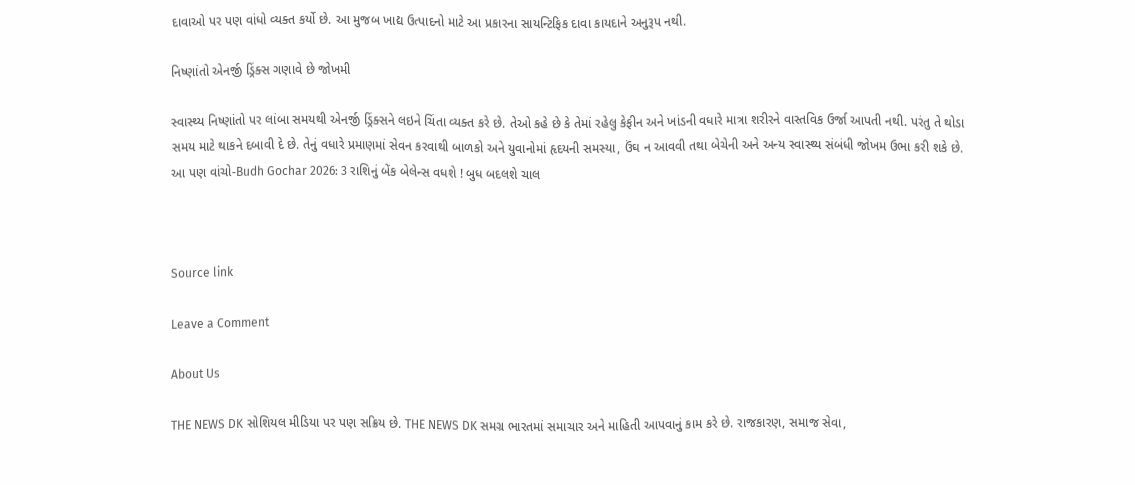દાવાઓ પર પણ વાંધો વ્યક્ત કર્યો છે. આ મુજબ ખાદ્ય ઉત્પાદનો માટે આ પ્રકારના સાયન્ટિફિક દાવા કાયદાને અનુરૂપ નથી.

નિષ્ણાંતો એનર્જી ડ્રિંક્સ ગણાવે છે જોખમી

સ્વાસ્થ્ય નિષ્ણાંતો પર લાંબા સમયથી એનર્જી ડ્રિંક્સને લઇને ચિંતા વ્યક્ત કરે છે. તેઓ કહે છે કે તેમાં રહેલુ કેફીન અને ખાંડની વધારે માત્રા શરીરને વાસ્તવિક ઉર્જા આપતી નથી. પરંતુ તે થોડા સમય માટે થાકને દબાવી દે છે. તેનું વધારે પ્રમાણમાં સેવન કરવાથી બાળકો અને યુવાનોમાં હૃદયની સમસ્યા, ઉંઘ ન આવવી તથા બેચેની અને અન્ય સ્વાસ્થ્ય સંબંધી જોખમ ઉભા કરી શકે છે.
આ પણ વાંચો-Budh Gochar 2026: 3 રાશિનું બેંક બેલેન્સ વધશે ! બુધ બદલશે ચાલ



Source link

Leave a Comment

About Us

THE NEWS DK સોશિયલ મીડિયા પર પણ સક્રિય છે. THE NEWS DK સમગ્ર ભારતમાં સમાચાર અને માહિતી આપવાનું કામ કરે છે. રાજકારણ, સમાજ સેવા,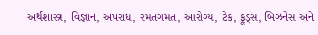અર્થશાસ્ત્ર, વિજ્ઞાન, અપરાધ, રમતગમત, આરોગ્ય, ટેક, ફૂડ્સ, બિઝનેસ અને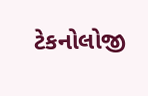ટેકનોલોજી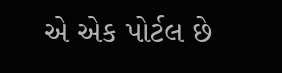એ એક પોર્ટલ છે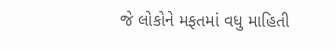જે લોકોને મફતમાં વધુ માહિતી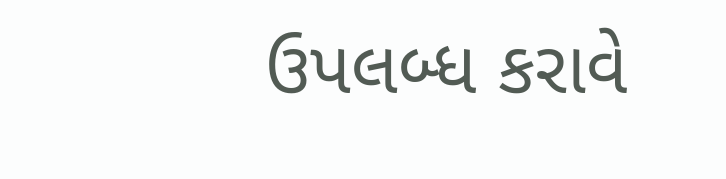ઉપલબ્ધ કરાવે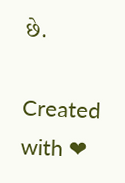છે.

Created with ❤